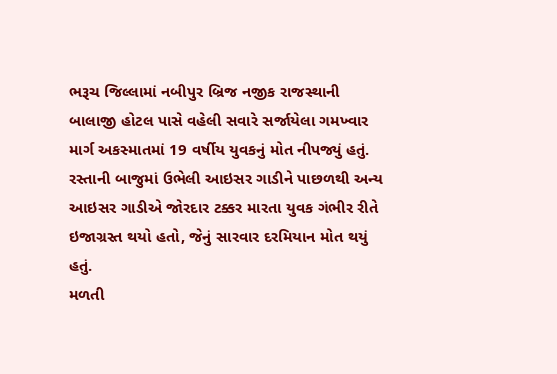ભરૂચ જિલ્લામાં નબીપુર બ્રિજ નજીક રાજસ્થાની બાલાજી હોટલ પાસે વહેલી સવારે સર્જાયેલા ગમખ્વાર માર્ગ અકસ્માતમાં 19 વર્ષીય યુવકનું મોત નીપજ્યું હતું. રસ્તાની બાજુમાં ઉભેલી આઇસર ગાડીને પાછળથી અન્ય આઇસર ગાડીએ જોરદાર ટક્કર મારતા યુવક ગંભીર રીતે ઇજાગ્રસ્ત થયો હતો, જેનું સારવાર દરમિયાન મોત થયું હતું.
મળતી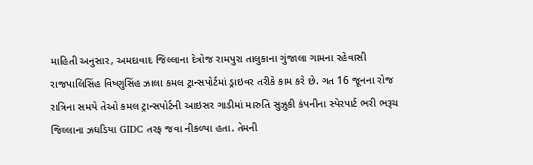માહિતી અનુસાર, અમદાવાદ જિલ્લાના દેત્રોજ રામપુરા તાલુકાના ગુંજાલા ગામના રહેવાસી રાજપાલિસિંહ વિષ્ણુસિંહ ઝાલા કમલ ટ્રાન્સપોર્ટમાં ડ્રાઇવર તરીકે કામ કરે છે. ગત 16 જૂનના રોજ રાત્રિના સમયે તેઓ કમલ ટ્રાન્સપોર્ટની આઇસર ગાડીમાં મારુતિ સુઝુકી કંપનીના સ્પેરપાર્ટ ભરી ભરૂચ જિલ્લાના ઝઘડિયા GIDC તરફ જવા નીકળ્યા હતા. તેમની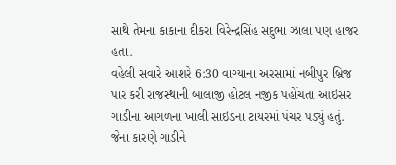સાથે તેમના કાકાના દીકરા વિરેન્દ્રસિંહ સદુભા ઝાલા પણ હાજર હતા.
વહેલી સવારે આશરે 6:30 વાગ્યાના અરસામાં નબીપુર બ્રિજ પાર કરી રાજસ્થાની બાલાજી હોટલ નજીક પહોંચતા આઇસર ગાડીના આગળના ખાલી સાઇડના ટાયરમાં પંચર પડ્યું હતું. જેના કારણે ગાડીને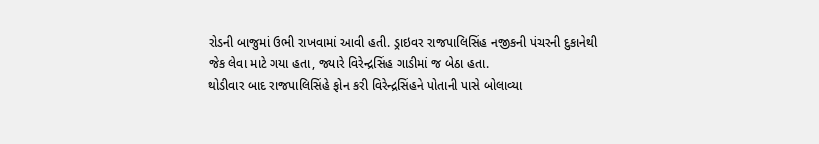રોડની બાજુમાં ઉભી રાખવામાં આવી હતી. ડ્રાઇવર રાજપાલિસિંહ નજીકની પંચરની દુકાનેથી જેક લેવા માટે ગયા હતા, જ્યારે વિરેન્દ્રસિંહ ગાડીમાં જ બેઠા હતા.
થોડીવાર બાદ રાજપાલિસિંહે ફોન કરી વિરેન્દ્રસિંહને પોતાની પાસે બોલાવ્યા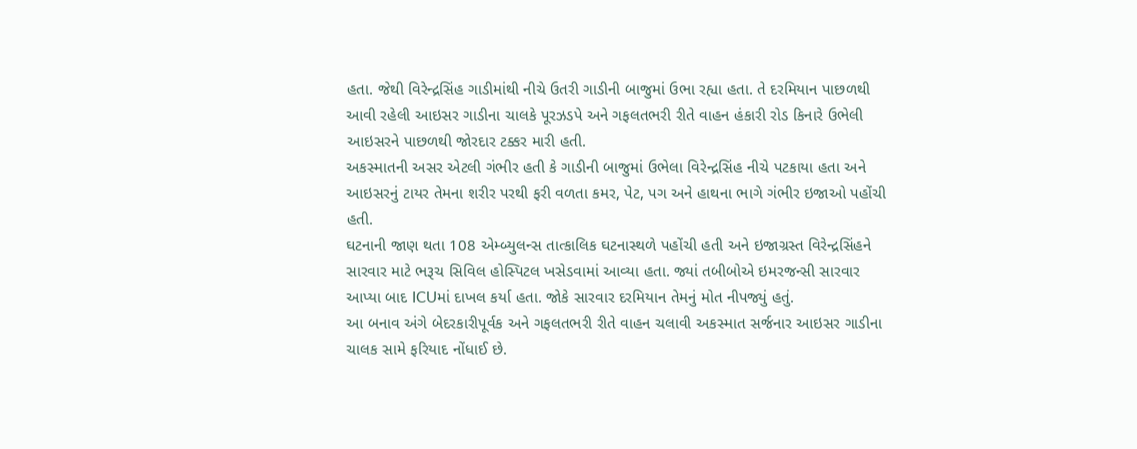હતા. જેથી વિરેન્દ્રસિંહ ગાડીમાંથી નીચે ઉતરી ગાડીની બાજુમાં ઉભા રહ્યા હતા. તે દરમિયાન પાછળથી આવી રહેલી આઇસર ગાડીના ચાલકે પૂરઝડપે અને ગફલતભરી રીતે વાહન હંકારી રોડ કિનારે ઉભેલી આઇસરને પાછળથી જોરદાર ટક્કર મારી હતી.
અકસ્માતની અસર એટલી ગંભીર હતી કે ગાડીની બાજુમાં ઉભેલા વિરેન્દ્રસિંહ નીચે પટકાયા હતા અને આઇસરનું ટાયર તેમના શરીર પરથી ફરી વળતા કમર, પેટ, પગ અને હાથના ભાગે ગંભીર ઇજાઓ પહોંચી હતી.
ઘટનાની જાણ થતા 108 એમ્બ્યુલન્સ તાત્કાલિક ઘટનાસ્થળે પહોંચી હતી અને ઇજાગ્રસ્ત વિરેન્દ્રસિંહને સારવાર માટે ભરૂચ સિવિલ હોસ્પિટલ ખસેડવામાં આવ્યા હતા. જ્યાં તબીબોએ ઇમરજન્સી સારવાર આપ્યા બાદ ICUમાં દાખલ કર્યા હતા. જોકે સારવાર દરમિયાન તેમનું મોત નીપજ્યું હતું.
આ બનાવ અંગે બેદરકારીપૂર્વક અને ગફલતભરી રીતે વાહન ચલાવી અકસ્માત સર્જનાર આઇસર ગાડીના ચાલક સામે ફરિયાદ નોંધાઈ છે.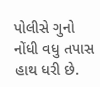પોલીસે ગુનો નોંધી વધુ તપાસ હાથ ધરી છે.